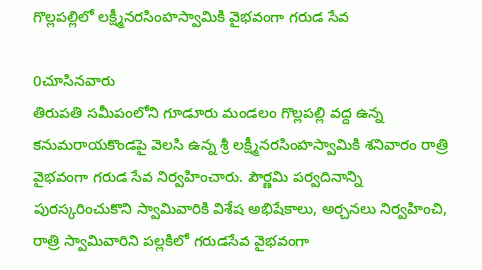గొల్లపల్లిలో లక్ష్మీనరసింహస్వామికి వైభవంగా గరుడ సేవ

0చూసినవారు
తిరుపతి సమీపంలోని గూడూరు మండలం గొల్లపల్లి వద్ద ఉన్న కనుమరాయకొండపై వెలసి ఉన్న శ్రీ లక్ష్మీనరసింహస్వామికి శనివారం రాత్రి వైభవంగా గరుడ సేవ నిర్వహించారు. పౌర్ణమి పర్వదినాన్ని పురస్కరించుకొని స్వామివారికి విశేష అభిషేకాలు, అర్చనలు నిర్వహించి, రాత్రి స్వామివారిని పల్లకిలో గరుడసేవ వైభవంగా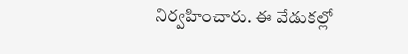నిర్వహించారు. ఈ వేడుకల్లో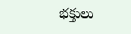భక్తులు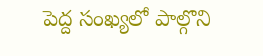పెద్ద సంఖ్యలో పాల్గొని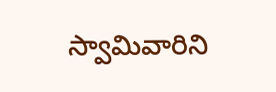స్వామివారిని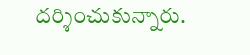దర్శించుకున్నారు.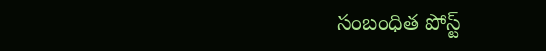సంబంధిత పోస్ట్